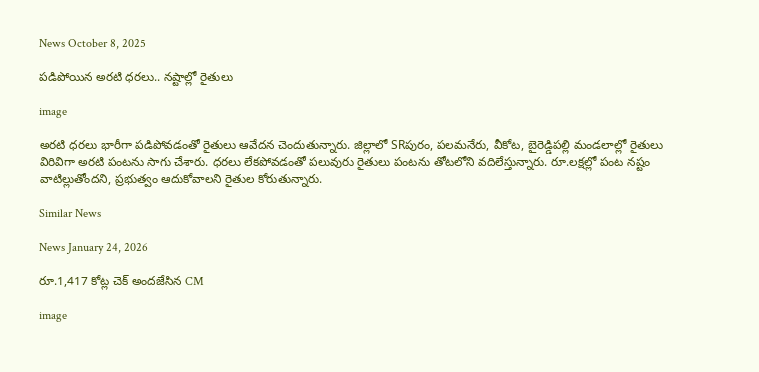News October 8, 2025

పడిపోయిన అరటి ధరలు.. నష్టాల్లో రైతులు

image

అరటి ధరలు భారీగా పడిపోవడంతో రైతులు ఆవేదన చెందుతున్నారు. జిల్లాలో SRపురం, పలమనేరు, వీకోట, బైరెడ్డిపల్లి మండలాల్లో రైతులు విరివిగా అరటి పంటను సాగు చేశారు. ధరలు లేకపోవడంతో పలువురు రైతులు పంటను తోటలోని వదిలేస్తున్నారు. రూ.లక్షల్లో పంట నష్టం వాటిల్లుతోందని, ప్రభుత్వం ఆదుకోవాలని రైతుల కోరుతున్నారు.

Similar News

News January 24, 2026

రూ.1,417 కోట్ల చెక్‌ అందజేసిన CM

image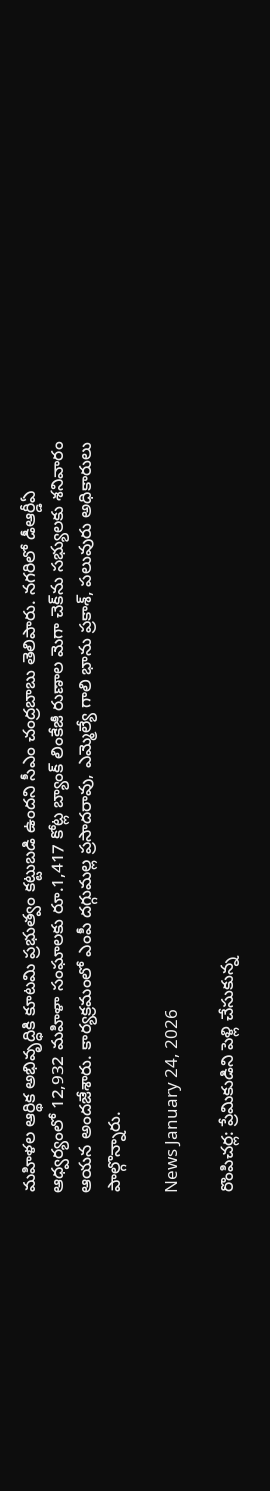మహిళల ఆర్థిక అభివృద్ధికి కూటమి ప్రభుత్వం కట్టుబడి ఉందని సీఎం చంద్రబాబు తెలిపారు. నగరిలో డీఆర్డీఏ ఆధ్వర్యంలో 12,932 మహిళా సంఘాలకు రూ.1,417 కోట్ల బ్యాంక్ లింకేజీ రుణాల మెగా చెక్‌ను సభ్యులకు శనివారం ఆయన అందజేశారు. కార్యక్రమంలో ఎంపీ దగ్గుమల్ల ప్రసాదరావు, ఎమ్మెల్యే గాలి భాను ప్రకాశ్, పలువురు అధికారులు పాల్గొన్నారు.

News January 24, 2026

రొంపిచర్ల: ప్రేమికుడిని పెళ్లి చేసుకున్న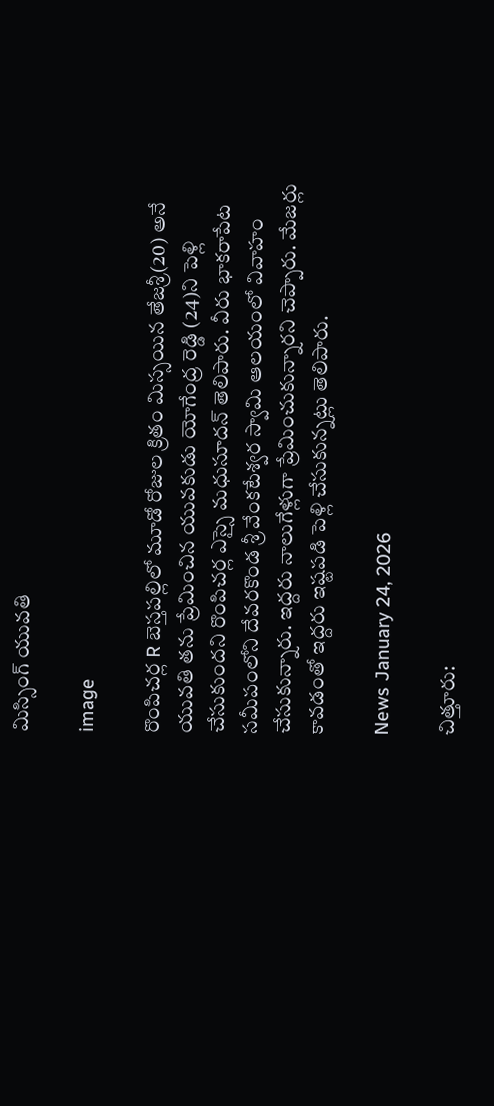మిస్సింగ్ యువతి

image

రొంపిచర్ల R బెస్తపల్లిలో మూడో రోజుల క్రితం మిస్సయిన తేజశ్రీ(20) అనే యువతి తను ప్రేమించిన యువకుడు యోగేంద్ర రెడ్డి (24)ని పెళ్లి చేసుకుందని రొంపిచర్ల ఎస్సై మధుసూదన్ తెలిపారు. వీరు భాకరాపేట సమీపంలోని దేవరకొండ శ్రీ వేంకటేశ్వర స్వామి ఆలయంలో వివాహం చేసుకున్నారు. ఇద్దరు నాలుగేళ్లుగా ప్రేమించుకున్నారని చెప్పారు. మేజర్లు కావడంతో ఇద్దరు ఇష్టపడి పెళ్లి చేసుకున్నట్లు తెలిపారు.

News January 24, 2026

చిత్తూరు: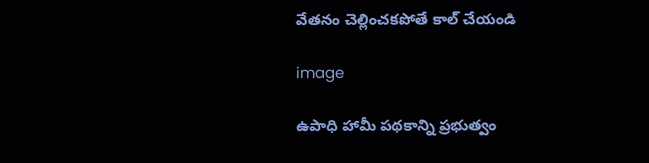వేతనం చెల్లించకపోతే కాల్ చేయండి

image

ఉపాధి హామీ పథకాన్ని ప్రభుత్వం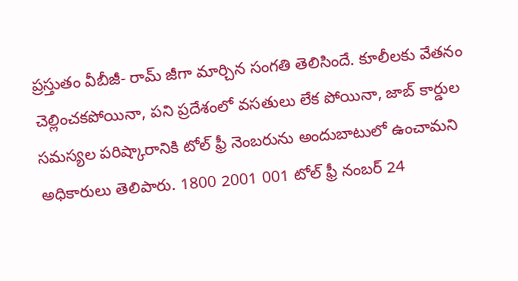ప్రస్తుతం వీబీజీ- రామ్ జీగా మార్చిన సంగతి తెలిసిందే. కూలీలకు వేతనం చెల్లించకపోయినా, పని ప్రదేశంలో వసతులు లేక పోయినా, జాబ్ కార్డుల సమస్యల పరిష్కారానికి టోల్ ఫ్రీ నెంబరును అందుబాటులో ఉంచామని అధికారులు తెలిపారు. 1800 2001 001 టోల్ ఫ్రీ నంబర్ 24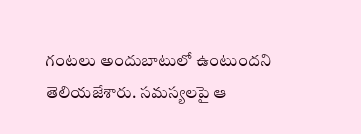గంటలు అందుబాటులో ఉంటుందని తెలియజేశారు. సమస్యలపై ఆ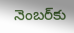నెంబర్‌కు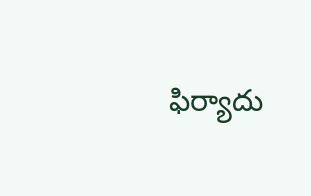ఫిర్యాదు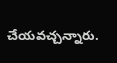చేయవచ్చన్నారు.